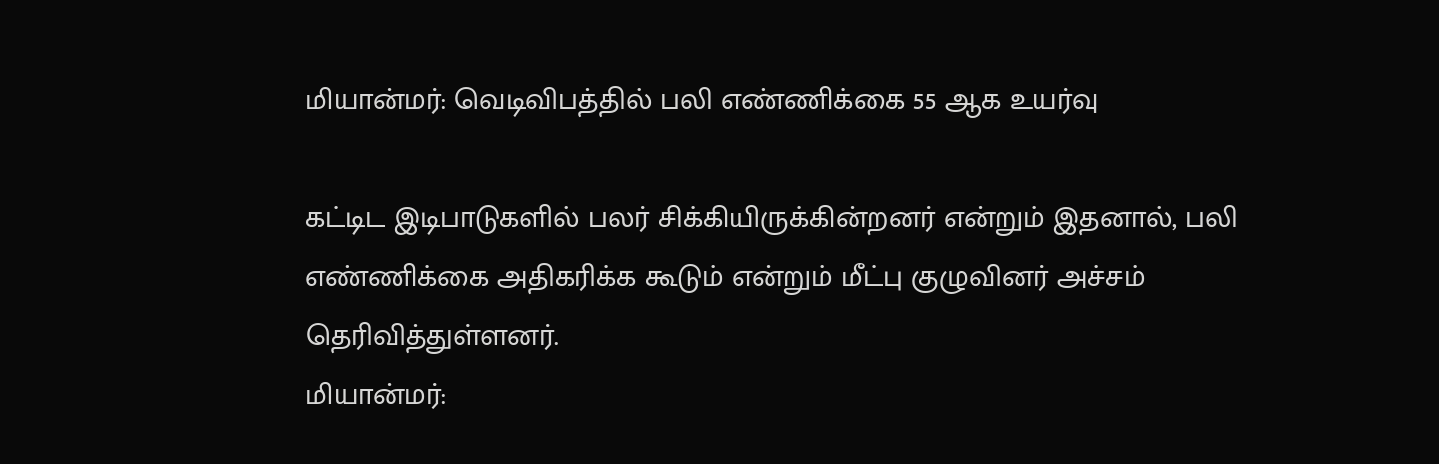மியான்மர்: வெடிவிபத்தில் பலி எண்ணிக்கை 55 ஆக உயர்வு

கட்டிட இடிபாடுகளில் பலர் சிக்கியிருக்கின்றனர் என்றும் இதனால், பலி எண்ணிக்கை அதிகரிக்க கூடும் என்றும் மீட்பு குழுவினர் அச்சம் தெரிவித்துள்ளனர்.
மியான்மர்: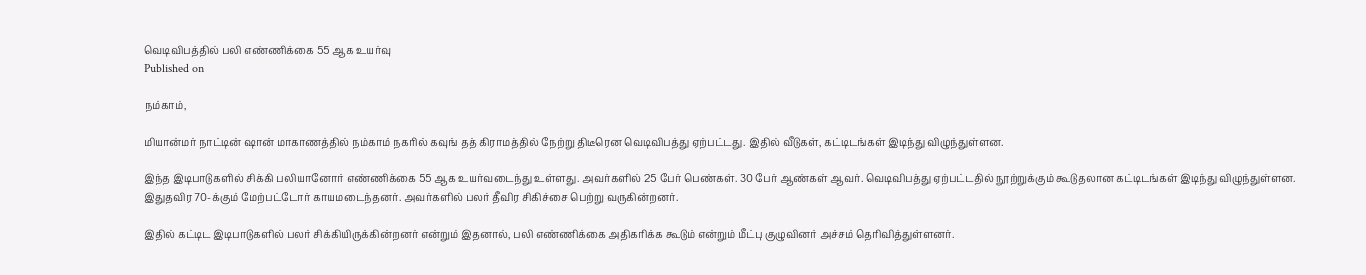வெடிவிபத்தில் பலி எண்ணிக்கை 55 ஆக உயர்வு
Published on

நம்காம்,

மியான்மர் நாட்டின் ஷான் மாகாணத்தில் நம்காம் நகரில் கவுங் தத் கிராமத்தில் நேற்று திடீரென வெடிவிபத்து ஏற்பட்டது. இதில் வீடுகள், கட்டிடங்கள் இடிந்து விழுந்துள்ளன.

இந்த இடிபாடுகளில் சிக்கி பலியானோர் எண்ணிக்கை 55 ஆக உயர்வடைந்து உள்ளது. அவர்களில் 25 பேர் பெண்கள். 30 பேர் ஆண்கள் ஆவர். வெடிவிபத்து ஏற்பட்டதில் நூற்றுக்கும் கூடுதலான கட்டிடங்கள் இடிந்து விழுந்துள்ளன. இதுதவிர 70-க்கும் மேற்பட்டோர் காயமடைந்தனர். அவர்களில் பலர் தீவிர சிகிச்சை பெற்று வருகின்றனர்.

இதில் கட்டிட இடிபாடுகளில் பலர் சிக்கியிருக்கின்றனர் என்றும் இதனால், பலி எண்ணிக்கை அதிகரிக்க கூடும் என்றும் மீட்பு குழுவினர் அச்சம் தெரிவித்துள்ளனர்.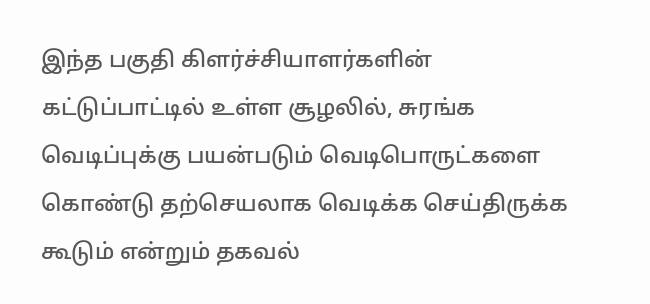இந்த பகுதி கிளர்ச்சியாளர்களின் கட்டுப்பாட்டில் உள்ள சூழலில், சுரங்க வெடிப்புக்கு பயன்படும் வெடிபொருட்களை கொண்டு தற்செயலாக வெடிக்க செய்திருக்க கூடும் என்றும் தகவல்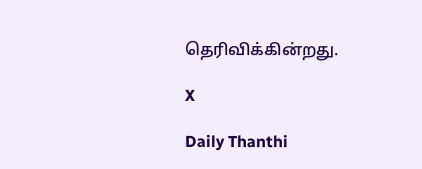தெரிவிக்கின்றது.

X

Daily Thanthi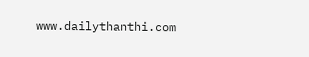www.dailythanthi.com